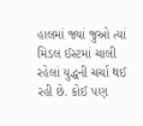હાલમાં જ્યાં જુઓ ત્યાં મિડલ ઈસ્ટમાં ચાલી રહેલાં યુદ્ધની ચર્ચા થઈ રહી છે. કોઈ પણ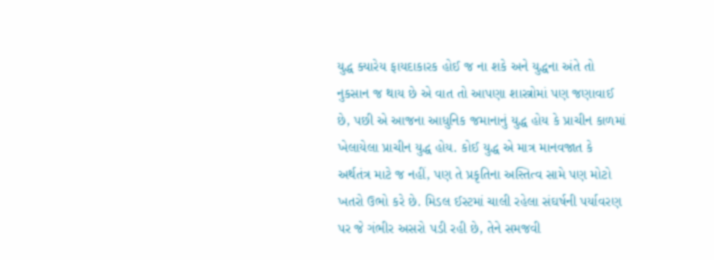યુદ્ધ ક્યારેય ફાયદાકારક હોઈ જ ના શકે અને યુદ્ધના અંતે તો નુકસાન જ થાય છે એ વાત તો આપણા શાસ્ત્રોમાં પણ જણાવાઈ છે, પછી એ આજના આધુનિક જમાનાનું યુદ્ધ હોય કે પ્રાચીન કાળમાં ખેલાયેલા પ્રાચીન યુદ્ધ હોય. કોઈ યુદ્ધ એ માત્ર માનવજાત કે અર્થતંત્ર માટે જ નહીં, પણ તે પ્રકૃતિના અસ્તિત્વ સામે પણ મોટો ખતરો ઉભો કરે છે. મિડલ ઈસ્ટમાં ચાલી રહેલા સંઘર્ષની પર્યાવરણ પર જે ગંભીર અસરો પડી રહી છે, તેને સમજવી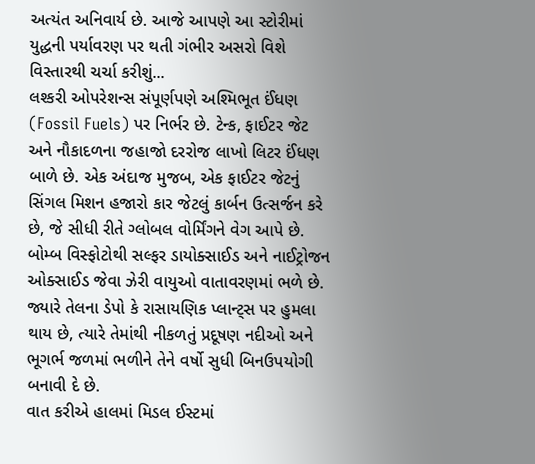અત્યંત અનિવાર્ય છે. આજે આપણે આ સ્ટોરીમાં યુદ્ધની પર્યાવરણ પર થતી ગંભીર અસરો વિશે વિસ્તારથી ચર્ચા કરીશું...
લશ્કરી ઓપરેશન્સ સંપૂર્ણપણે અશ્મિભૂત ઈંધણ (Fossil Fuels) પર નિર્ભર છે. ટેન્ક, ફાઈટર જેટ અને નૌકાદળના જહાજો દરરોજ લાખો લિટર ઈંધણ બાળે છે. એક અંદાજ મુજબ, એક ફાઈટર જેટનું સિંગલ મિશન હજારો કાર જેટલું કાર્બન ઉત્સર્જન કરે છે, જે સીધી રીતે ગ્લોબલ વોર્મિંગને વેગ આપે છે.
બોમ્બ વિસ્ફોટોથી સલ્ફર ડાયોક્સાઈડ અને નાઈટ્રોજન ઓક્સાઈડ જેવા ઝેરી વાયુઓ વાતાવરણમાં ભળે છે. જ્યારે તેલના ડેપો કે રાસાયણિક પ્લાન્ટ્સ પર હુમલા થાય છે, ત્યારે તેમાંથી નીકળતું પ્રદૂષણ નદીઓ અને ભૂગર્ભ જળમાં ભળીને તેને વર્ષો સુધી બિનઉપયોગી બનાવી દે છે.
વાત કરીએ હાલમાં મિડલ ઈસ્ટમાં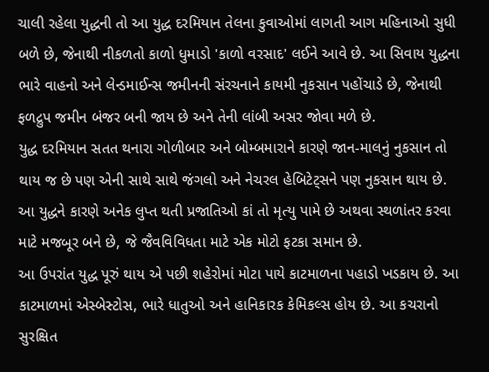ચાલી રહેલા યુદ્ધની તો આ યુદ્ધ દરમિયાન તેલના કુવાઓમાં લાગતી આગ મહિનાઓ સુધી બળે છે, જેનાથી નીકળતો કાળો ધુમાડો 'કાળો વરસાદ' લઈને આવે છે. આ સિવાય યુદ્ધના ભારે વાહનો અને લેન્ડમાઈન્સ જમીનની સંરચનાને કાયમી નુકસાન પહોંચાડે છે, જેનાથી ફળદ્રુપ જમીન બંજર બની જાય છે અને તેની લાંબી અસર જોવા મળે છે.
યુદ્ધ દરમિયાન સતત થનારા ગોળીબાર અને બોમ્બમારાને કારણે જાન-માલનું નુકસાન તો થાય જ છે પણ એની સાથે સાથે જંગલો અને નેચરલ હેબિટેટ્સને પણ નુકસાન થાય છે. આ યુદ્ધને કારણે અનેક લુપ્ત થતી પ્રજાતિઓ કાં તો મૃત્યુ પામે છે અથવા સ્થળાંતર કરવા માટે મજબૂર બને છે, જે જૈવવિવિધતા માટે એક મોટો ફટકા સમાન છે.
આ ઉપરાંત યુદ્ધ પૂરું થાય એ પછી શહેરોમાં મોટા પાયે કાટમાળના પહાડો ખડકાય છે. આ કાટમાળમાં એસ્બેસ્ટોસ, ભારે ધાતુઓ અને હાનિકારક કેમિકલ્સ હોય છે. આ કચરાનો સુરક્ષિત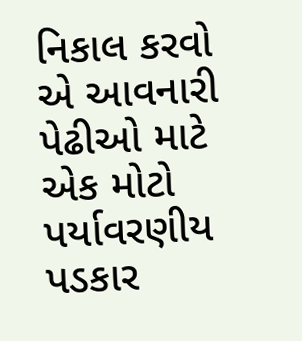નિકાલ કરવો એ આવનારી પેઢીઓ માટે એક મોટો પર્યાવરણીય પડકાર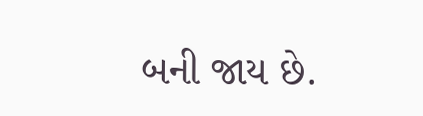બની જાય છે.